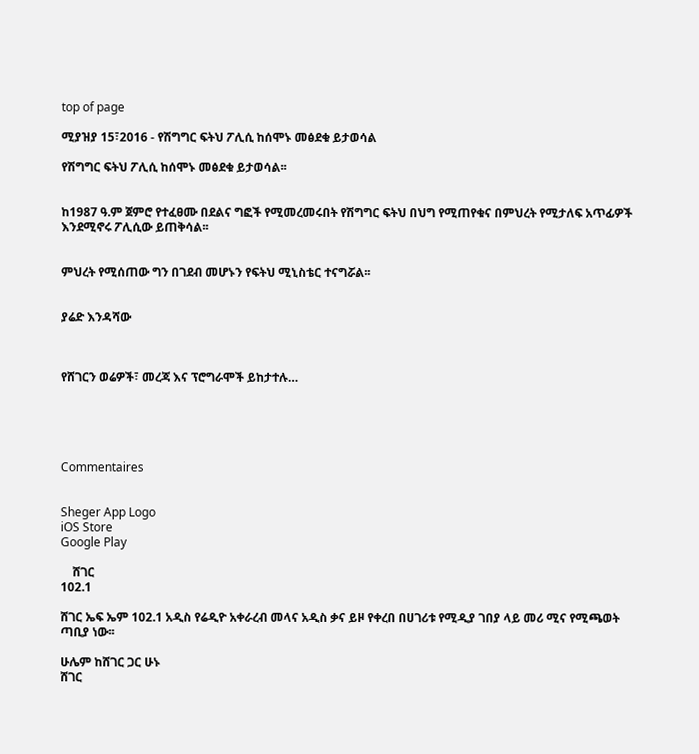top of page

ሚያዝያ 15፣2016 - የሽግግር ፍትህ ፖሊሲ ከሰሞኑ መፅደቁ ይታወሳል

የሽግግር ፍትህ ፖሊሲ ከሰሞኑ መፅደቁ ይታወሳል፡፡


ከ1987 ዓ.ም ጀምሮ የተፈፀሙ በደልና ግፎች የሚመረመሩበት የሽግግር ፍትህ በህግ የሚጠየቁና በምህረት የሚታለፍ አጥፊዎች እንደሚኖሩ ፖሊሲው ይጠቅሳል፡፡


ምህረት የሚሰጠው ግን በገደብ መሆኑን የፍትህ ሚኒስቴር ተናግሯል፡፡


ያሬድ እንዳሻው



የሸገርን ወሬዎች፣ መረጃ እና ፕሮግራሞች ይከታተሉ…





Commentaires


Sheger App Logo
iOS Store
Google Play

    ሸገር
102.1

ሸገር ኤፍ ኤም 102.1 አዲስ የሬዲዮ አቀራረብ መላና አዲስ ቃና ይዞ የቀረበ በሀገሪቱ የሚዲያ ገበያ ላይ መሪ ሚና የሚጫወት ጣቢያ ነው፡፡

ሁሌም ከሸገር ጋር ሁኑ
ሸገር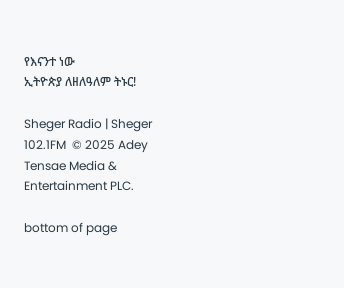የእናንተ ነው
ኢትዮጵያ ለዘለዓለም ትኑር!

Sheger Radio | Sheger 102.1FM  © 2025 Adey Tensae Media & Entertainment PLC.

bottom of page